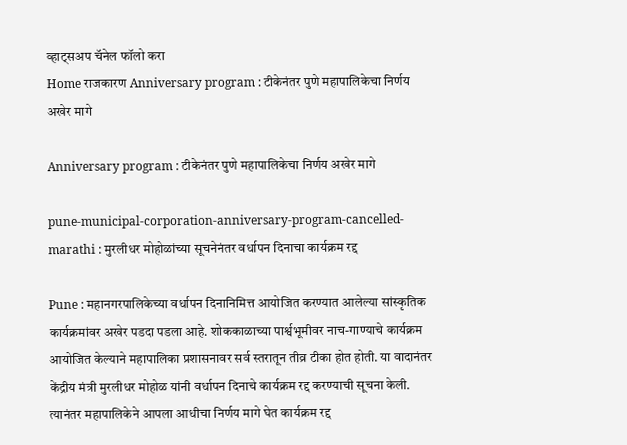व्हाट्सअप चॅनेल फॉलो करा
Home राजकारण Anniversary program : टीकेनंतर पुणे महापालिकेचा निर्णय अखेर मागे

Anniversary program : टीकेनंतर पुणे महापालिकेचा निर्णय अखेर मागे

pune-municipal-corporation-anniversary-program-cancelled-marathi : मुरलीधर मोहोळांच्या सूचनेनंतर वर्धापन दिनाचा कार्यक्रम रद्द

Pune : महानगरपालिकेच्या वर्धापन दिनानिमित्त आयोजित करण्यात आलेल्या सांस्कृतिक कार्यक्रमांवर अखेर पडदा पडला आहे. शोककाळाच्या पार्श्वभूमीवर नाच-गाण्याचे कार्यक्रम आयोजित केल्याने महापालिका प्रशासनावर सर्व स्तरातून तीव्र टीका होत होती. या वादानंतर केंद्रीय मंत्री मुरलीधर मोहोळ यांनी वर्धापन दिनाचे कार्यक्रम रद्द करण्याची सूचना केली. त्यानंतर महापालिकेने आपला आधीचा निर्णय मागे घेत कार्यक्रम रद्द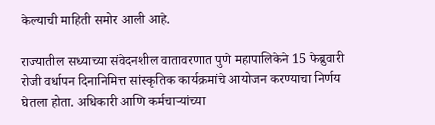केल्याची माहिती समोर आली आहे.

राज्यातील सध्याच्या संवेदनशील वातावरणात पुणे महापालिकेने 15 फेब्रुवारी रोजी वर्धापन दिनानिमित्त सांस्कृतिक कार्यक्रमांचे आयोजन करण्याचा निर्णय घेतला होता. अधिकारी आणि कर्मचाऱ्यांच्या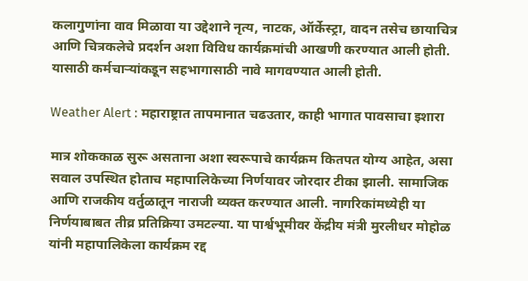कलागुणांना वाव मिळावा या उद्देशाने नृत्य, नाटक, ऑर्केस्ट्रा, वादन तसेच छायाचित्र आणि चित्रकलेचे प्रदर्शन अशा विविध कार्यक्रमांची आखणी करण्यात आली होती. यासाठी कर्मचाऱ्यांकडून सहभागासाठी नावे मागवण्यात आली होती.

Weather Alert : महाराष्ट्रात तापमानात चढउतार, काही भागात पावसाचा इशारा

मात्र शोककाळ सुरू असताना अशा स्वरूपाचे कार्यक्रम कितपत योग्य आहेत, असा सवाल उपस्थित होताच महापालिकेच्या निर्णयावर जोरदार टीका झाली. सामाजिक आणि राजकीय वर्तुळातून नाराजी व्यक्त करण्यात आली. नागरिकांमध्येही या निर्णयाबाबत तीव्र प्रतिक्रिया उमटल्या. या पार्श्वभूमीवर केंद्रीय मंत्री मुरलीधर मोहोळ यांनी महापालिकेला कार्यक्रम रद्द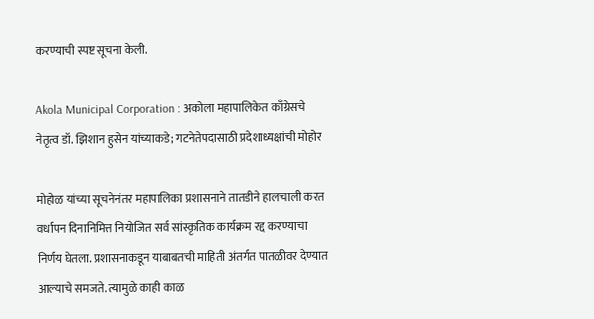करण्याची स्पष्ट सूचना केली.

Akola Municipal Corporation : अकोला महापालिकेत काँग्रेसचे नेतृत्व डॉ. झिशान हुसेन यांच्याकडे; गटनेतेपदासाठी प्रदेशाध्यक्षांची मोहोर

मोहोळ यांच्या सूचनेनंतर महापालिका प्रशासनाने तातडीने हालचाली करत वर्धापन दिनानिमित्त नियोजित सर्व सांस्कृतिक कार्यक्रम रद्द करण्याचा निर्णय घेतला. प्रशासनाकडून याबाबतची माहिती अंतर्गत पातळीवर देण्यात आल्याचे समजते. त्यामुळे काही काळ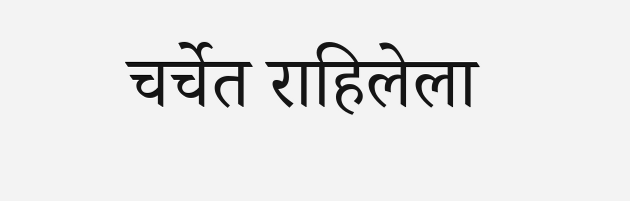चर्चेत राहिलेला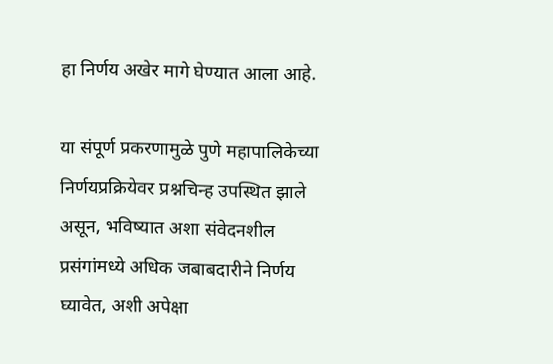हा निर्णय अखेर मागे घेण्यात आला आहे.

या संपूर्ण प्रकरणामुळे पुणे महापालिकेच्या निर्णयप्रक्रियेवर प्रश्नचिन्ह उपस्थित झाले असून, भविष्यात अशा संवेदनशील प्रसंगांमध्ये अधिक जबाबदारीने निर्णय घ्यावेत, अशी अपेक्षा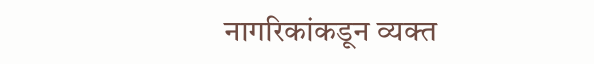नागरिकांकडून व्यक्त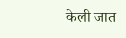केली जात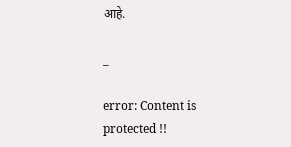आहे.

_

error: Content is protected !!